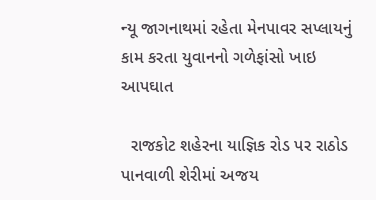ન્યૂ જાગનાથમાં રહેતા મેનપાવર સપ્લાયનું કામ કરતા યુવાનનો ગળેફાંસો ખાઇ આપઘાત

  રાજકોટ શહેરના યાજ્ઞિક રોડ પર રાઠોડ પાનવાળી શેરીમાં અજય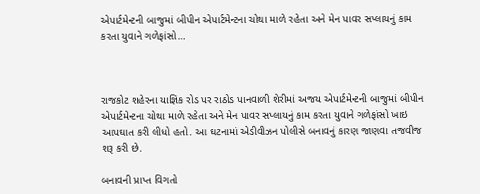એપાર્ટમેન્ટની બાજુમાં બીપીન એપાર્ટમેન્ટના ચોથા માળે રહેતા અને મેન પાવર સપ્લાયનું કામ કરતા યુવાને ગળેફાંસો…



રાજકોટ શહેરના યાજ્ઞિક રોડ પર રાઠોડ પાનવાળી શેરીમાં અજય એપાર્ટમેન્ટની બાજુમાં બીપીન એપાર્ટમેન્ટના ચોથા માળે રહેતા અને મેન પાવર સપ્લાયનું કામ કરતા યુવાને ગળેફાંસો ખાઇ આપઘાત કરી લીધો હતો. આ ઘટનામાં એડીવીઝન પોલીસે બનાવનું કારણ જાણવા તજવીજ શરૂ કરી છે.

બનાવની પ્રાપ્ત વિગતો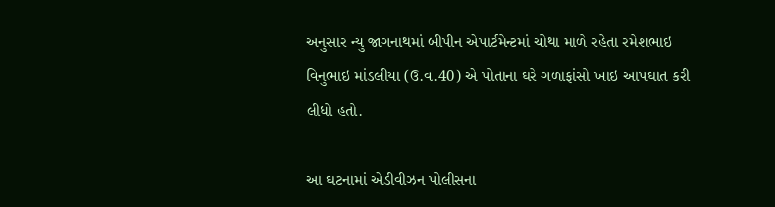અનુસાર ન્યુ જાગનાથમાં બીપીન એપાર્ટમેન્ટમાં ચોથા માળે રહેતા રમેશભાઇ વિનુભાઇ માંડલીયા (ઉ.વ.40) એ પોતાના ઘરે ગળાફાંસો ખાઇ આપઘાત કરી લીધો હતો.

આ ઘટનામાં એડીવીઝન પોલીસના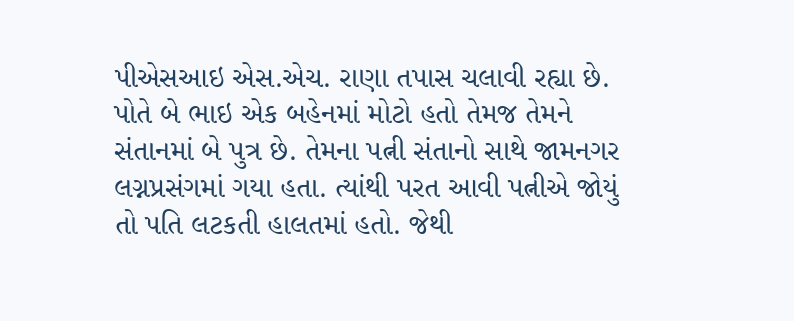પીએસઆઇ એસ.એચ. રાણા તપાસ ચલાવી રહ્યા છે. પોતે બે ભાઇ એક બહેનમાં મોટો હતો તેમજ તેમને સંતાનમાં બે પુત્ર છે. તેમના પત્ની સંતાનો સાથે જામનગર લગ્નપ્રસંગમાં ગયા હતા. ત્યાંથી પરત આવી પત્નીએ જોયું તો પતિ લટકતી હાલતમાં હતો. જેથી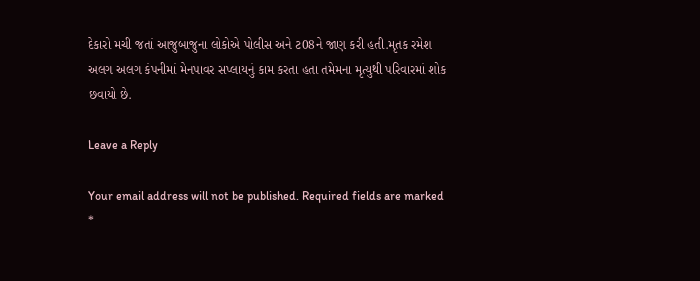દેકારો મચી જતાં આજુબાજુના લોકોએ પોલીસ અને ટ08ને જાણ કરી હતી.મૃતક રમેશ અલગ અલગ કંપનીમાં મેનપાવર સપ્લાયનું કામ કરતા હતા તમેમના મૃત્યુથી પરિવારમાં શોક છવાયો છે.

Leave a Reply

Your email address will not be published. Required fields are marked *